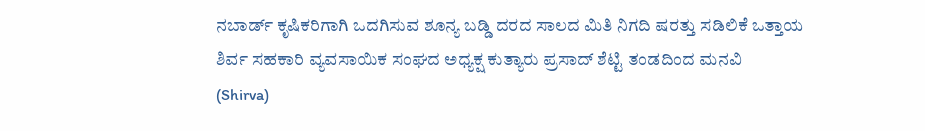ನಬಾರ್ಡ್ ಕೃಷಿಕರಿಗಾಗಿ ಒದಗಿಸುವ ಶೂನ್ಯ ಬಡ್ಡಿ ದರದ ಸಾಲದ ಮಿತಿ ನಿಗದಿ ಷರತ್ತು ಸಡಿಲಿಕೆ ಒತ್ತಾಯ
ಶಿರ್ವ ಸಹಕಾರಿ ವ್ಯವಸಾಯಿಕ ಸಂಘದ ಅಧ್ಯಕ್ಷ ಕುತ್ಯಾರು ಪ್ರಸಾದ್ ಶೆಟ್ಟಿ ತಂಡದಿಂದ ಮನವಿ
(Shirva)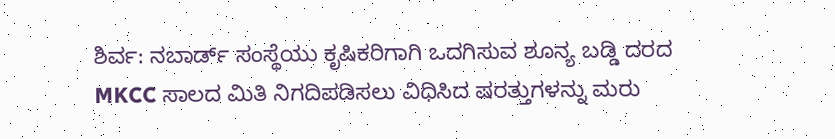ಶಿರ್ವ: ನಬಾರ್ಡ್ ಸಂಸ್ಥೆಯು ಕೃಷಿಕರಿಗಾಗಿ ಒದಗಿಸುವ ಶೂನ್ಯ ಬಡ್ಡಿ ದರದ MKCC ಸಾಲದ ಮಿತಿ ನಿಗದಿಪಡಿಸಲು ವಿಧಿಸಿದ ಷರತ್ತುಗಳನ್ನು ಮರು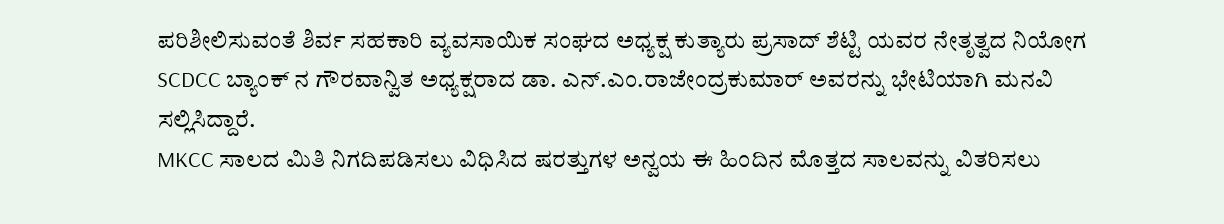ಪರಿಶೀಲಿಸುವಂತೆ ಶಿರ್ವ ಸಹಕಾರಿ ವ್ಯವಸಾಯಿಕ ಸಂಘದ ಅಧ್ಯಕ್ಷ ಕುತ್ಯಾರು ಪ್ರಸಾದ್ ಶೆಟ್ಟಿ ಯವರ ನೇತೃತ್ವದ ನಿಯೋಗ SCDCC ಬ್ಯಾಂಕ್ ನ ಗೌರವಾನ್ವಿತ ಅಧ್ಯಕ್ಷರಾದ ಡಾ. ಎನ್.ಎಂ.ರಾಜೇಂದ್ರಕುಮಾರ್ ಅವರನ್ನು ಭೇಟಿಯಾಗಿ ಮನವಿ ಸಲ್ಲಿಸಿದ್ದಾರೆ.
MKCC ಸಾಲದ ಮಿತಿ ನಿಗದಿಪಡಿಸಲು ವಿಧಿಸಿದ ಷರತ್ತುಗಳ ಅನ್ವಯ ಈ ಹಿಂದಿನ ಮೊತ್ತದ ಸಾಲವನ್ನು ವಿತರಿಸಲು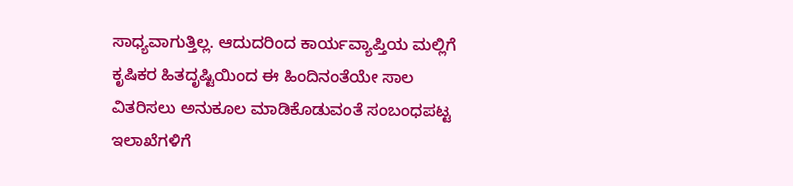ಸಾಧ್ಯವಾಗುತ್ತಿಲ್ಲ. ಆದುದರಿಂದ ಕಾರ್ಯವ್ಯಾಪ್ತಿಯ ಮಲ್ಲಿಗೆ ಕೃಷಿಕರ ಹಿತದೃಷ್ಟಿಯಿಂದ ಈ ಹಿಂದಿನಂತೆಯೇ ಸಾಲ ವಿತರಿಸಲು ಅನುಕೂಲ ಮಾಡಿಕೊಡುವಂತೆ ಸಂಬಂಧಪಟ್ಟ ಇಲಾಖೆಗಳಿಗೆ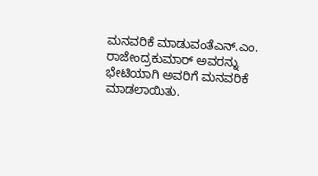ಮನವರಿಕೆ ಮಾಡುವಂತೆಎನ್.ಎಂ. ರಾಜೇಂದ್ರಕುಮಾರ್ ಅವರನ್ನು ಭೇಟಿಯಾಗಿ ಅವರಿಗೆ ಮನವರಿಕೆ ಮಾಡಲಾಯಿತು.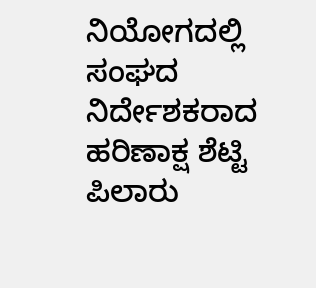ನಿಯೋಗದಲ್ಲಿ ಸಂಘದ ನಿರ್ದೇಶಕರಾದ ಹರಿಣಾಕ್ಷ ಶೆಟ್ಟಿ ಪಿಲಾರು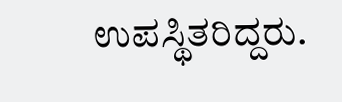ಉಪಸ್ಥಿತರಿದ್ದರು.